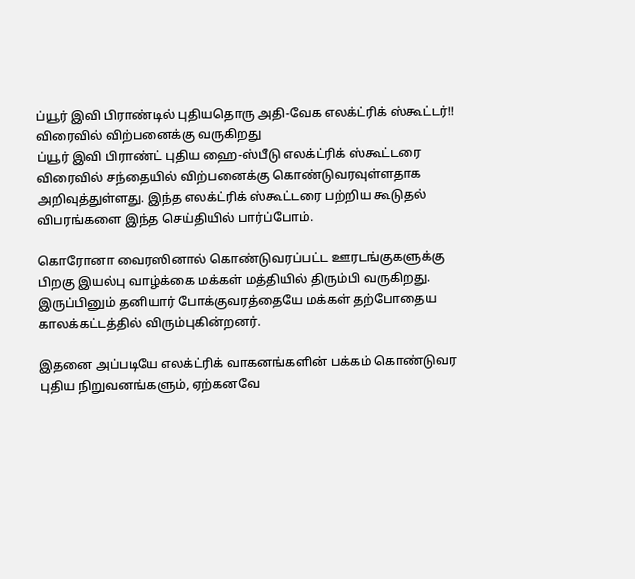ப்யூர் இவி பிராண்டில் புதியதொரு அதி-வேக எலக்ட்ரிக் ஸ்கூட்டர்!! விரைவில் விற்பனைக்கு வருகிறது
ப்யூர் இவி பிராண்ட் புதிய ஹை-ஸ்பீடு எலக்ட்ரிக் ஸ்கூட்டரை விரைவில் சந்தையில் விற்பனைக்கு கொண்டுவரவுள்ளதாக அறிவுத்துள்ளது. இந்த எலக்ட்ரிக் ஸ்கூட்டரை பற்றிய கூடுதல் விபரங்களை இந்த செய்தியில் பார்ப்போம்.

கொரோனா வைரஸினால் கொண்டுவரப்பட்ட ஊரடங்குகளுக்கு பிறகு இயல்பு வாழ்க்கை மக்கள் மத்தியில் திரும்பி வருகிறது. இருப்பினும் தனியார் போக்குவரத்தையே மக்கள் தற்போதைய காலக்கட்டத்தில் விரும்புகின்றனர்.

இதனை அப்படியே எலக்ட்ரிக் வாகனங்களின் பக்கம் கொண்டுவர புதிய நிறுவனங்களும், ஏற்கனவே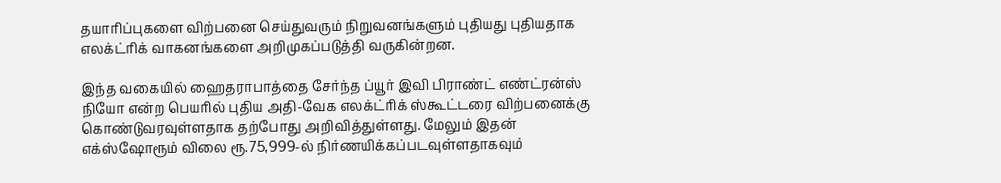தயாரிப்புகளை விற்பனை செய்துவரும் நிறுவனங்களும் புதியது புதியதாக எலக்ட்ரிக் வாகனங்களை அறிமுகப்படுத்தி வருகின்றன.

இந்த வகையில் ஹைதராபாத்தை சேர்ந்த ப்யூர் இவி பிராண்ட் எண்ட்ரன்ஸ் நியோ என்ற பெயரில் புதிய அதி-வேக எலக்ட்ரிக் ஸ்கூட்டரை விற்பனைக்கு கொண்டுவரவுள்ளதாக தற்போது அறிவித்துள்ளது. மேலும் இதன் எக்ஸ்ஷோரூம் விலை ரூ.75,999-ல் நிர்ணயிக்கப்படவுள்ளதாகவும்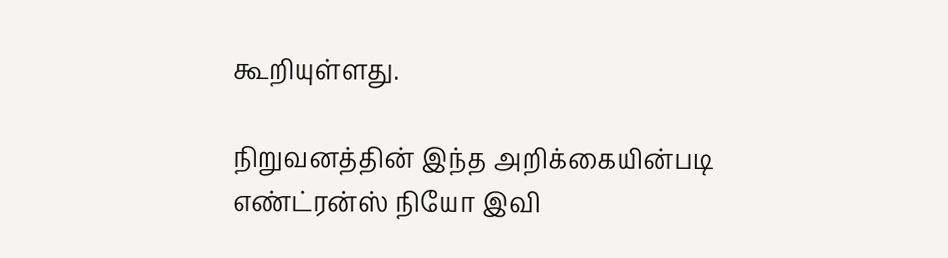கூறியுள்ளது.

நிறுவனத்தின் இந்த அறிக்கையின்படி எண்ட்ரன்ஸ் நியோ இவி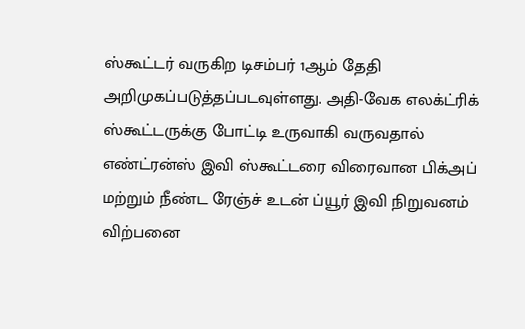ஸ்கூட்டர் வருகிற டிசம்பர் 1ஆம் தேதி அறிமுகப்படுத்தப்படவுள்ளது. அதி-வேக எலக்ட்ரிக் ஸ்கூட்டருக்கு போட்டி உருவாகி வருவதால் எண்ட்ரன்ஸ் இவி ஸ்கூட்டரை விரைவான பிக்அப் மற்றும் நீண்ட ரேஞ்ச் உடன் ப்யூர் இவி நிறுவனம் விற்பனை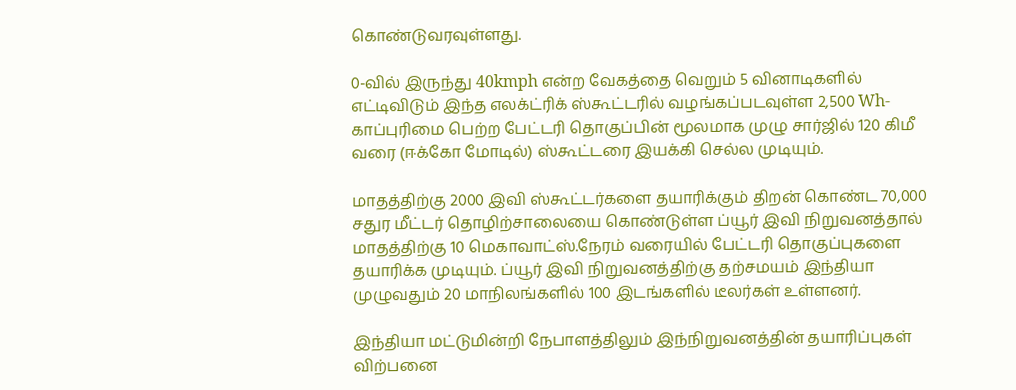கொண்டுவரவுள்ளது.

0-வில் இருந்து 40kmph என்ற வேகத்தை வெறும் 5 வினாடிகளில் எட்டிவிடும் இந்த எலக்ட்ரிக் ஸ்கூட்டரில் வழங்கப்படவுள்ள 2,500 Wh-காப்புரிமை பெற்ற பேட்டரி தொகுப்பின் மூலமாக முழு சார்ஜில் 120 கிமீ வரை (ஈக்கோ மோடில்) ஸ்கூட்டரை இயக்கி செல்ல முடியும்.

மாதத்திற்கு 2000 இவி ஸ்கூட்டர்களை தயாரிக்கும் திறன் கொண்ட 70,000 சதுர மீட்டர் தொழிற்சாலையை கொண்டுள்ள ப்யூர் இவி நிறுவனத்தால் மாதத்திற்கு 10 மெகாவாட்ஸ்.நேரம் வரையில் பேட்டரி தொகுப்புகளை தயாரிக்க முடியும். ப்யூர் இவி நிறுவனத்திற்கு தற்சமயம் இந்தியா முழுவதும் 20 மாநிலங்களில் 100 இடங்களில் டீலர்கள் உள்ளனர்.

இந்தியா மட்டுமின்றி நேபாளத்திலும் இந்நிறுவனத்தின் தயாரிப்புகள் விற்பனை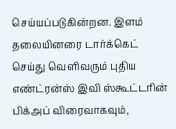செய்யப்படுகின்றன. இளம் தலையினரை டார்க்கெட் செய்து வெளிவரும் புதிய எண்ட்ரன்ஸ் இவி ஸ்கூட்டரின் பிக்அப் விரைவாகவும்,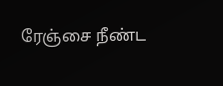ரேஞ்சை நீண்ட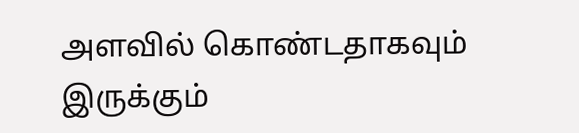அளவில் கொண்டதாகவும் இருக்கும்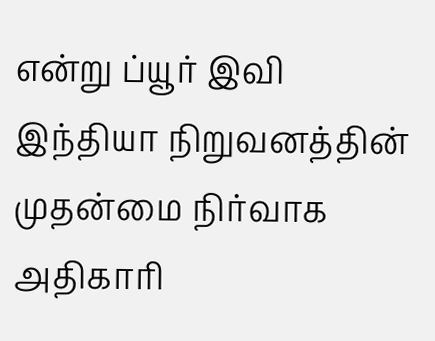என்று ப்யூர் இவி இந்தியா நிறுவனத்தின் முதன்மை நிர்வாக அதிகாரி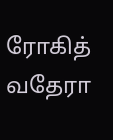ரோகித் வதேரா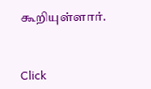கூறியுள்ளார்.


Click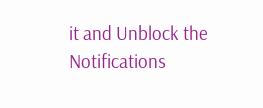it and Unblock the Notifications